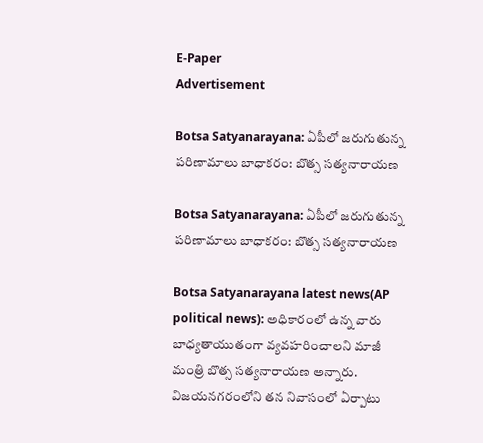E-Paper
Advertisement

Botsa Satyanarayana: ఏపీలో జరుగుతున్న పరిణామాలు బాధాకరం: బొత్స సత్యనారాయణ

Botsa Satyanarayana: ఏపీలో జరుగుతున్న పరిణామాలు బాధాకరం: బొత్స సత్యనారాయణ

Botsa Satyanarayana latest news(AP political news): అధికారంలో ఉన్న వారు బాధ్యతాయుతంగా వ్యవహరించాలని మాజీ మంత్రి బొత్స సత్యనారాయణ అన్నారు. విజయనగరంలోని తన నివాసంలో ఏర్పాటు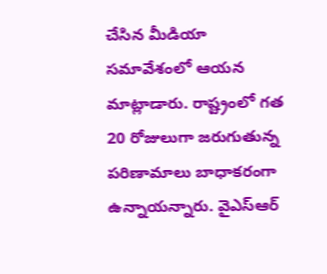చేసిన మీడియా సమావేశంలో ఆయన మాట్లాడారు. రాష్ట్రంలో గత 20 రోజులుగా జరుగుతున్న పరిణామాలు బాధాకరంగా ఉన్నాయన్నారు. వైఎస్‌ఆర్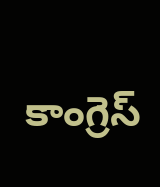కాంగ్రెస్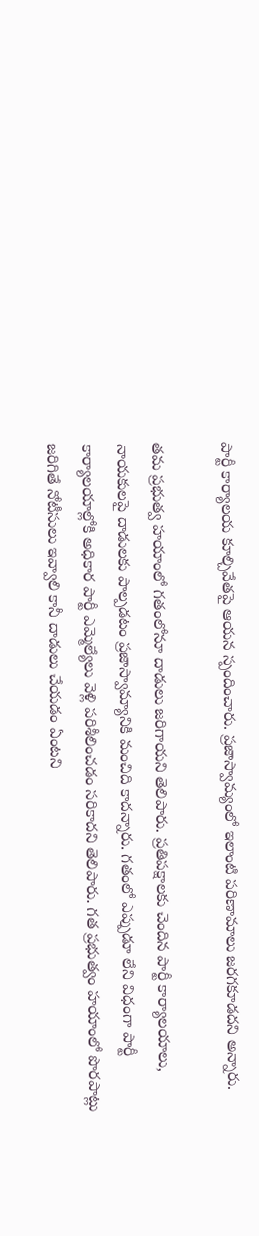పార్టీ కార్యాలయ కూల్చివేతపై ఆయన స్పందించారు. ప్రజాస్వామ్యంలో ఇలాంటి పరిణామాలు జరగకూడదని అన్నారు.

తమ ప్రభుత్వ హయాంలో గతంలోనూ దాడులు జరిగాయని తెలిపారు. ప్రతిపక్షాలకు చెందిన పార్టీ కార్యాలయాలు, నాయకులపై దాడులకు పాల్పడటం ప్రజాస్వామ్యానికి మంచిది కాదన్నారు. గతంలో ఎప్పుడూ లేని విధంగా పార్టీ కార్యాలయాల్లోకి అధికార పార్టీ ఎమ్మెల్యేలు వెళ్లి పరిశీలించడం సరికాదని తెలిపారు. గత ప్రభుత్వం హయాంలో పొరపాట్లు జరిగితే నోటీసులు ఇవ్వాలి కానీ దాడులు చేయడం ఏంటని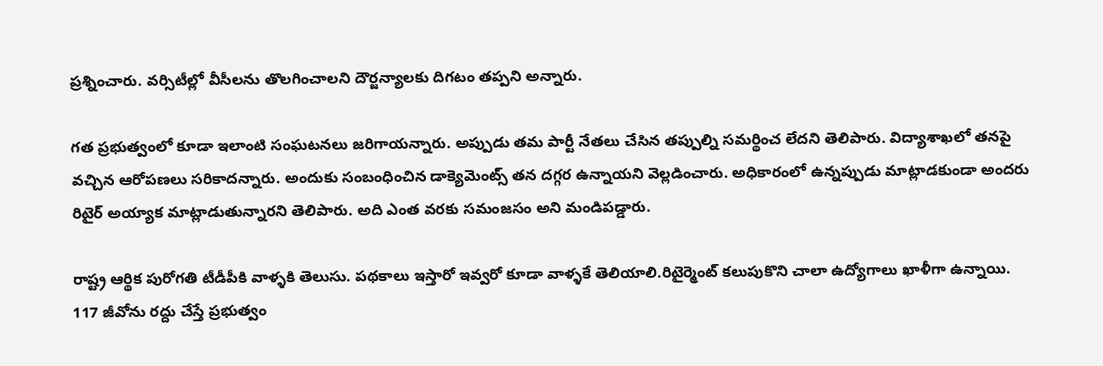ప్రశ్నించారు. వర్సిటీల్లో వీసీలను తొలగించాలని దౌర్జన్యాలకు దిగటం తప్పని అన్నారు.

గత ప్రభుత్వంలో కూడా ఇలాంటి సంఘటనలు జరిగాయన్నారు. అప్పుడు తమ పార్టీ నేతలు చేసిన తప్పుల్ని సమర్థించ లేదని తెలిపారు. విద్యాశాఖలో తనపై వచ్చిన ఆరోపణలు సరికాదన్నారు. అందుకు సంబంధించిన డాక్యెమెంట్స్ తన దగ్గర ఉన్నాయని వెల్లడించారు. అధికారంలో ఉన్నప్పుడు మాట్లాడకుండా అందరు రిటైర్ అయ్యాక మాట్లాడుతున్నారని తెలిపారు. అది ఎంత వరకు సమంజసం అని మండిపడ్డారు.

రాష్ట్ర ఆర్థిక పురోగతి టీడీపీకి వాళ్ళకి తెలుసు. పథకాలు ఇస్తారో ఇవ్వరో కూడా వాళ్ళకే తెలియాలి.రిటైర్మెంట్ కలుపుకొని చాలా ఉద్యోగాలు ఖాళీగా ఉన్నాయి. 117 జీవోను రద్దు చేస్తే ప్రభుత్వం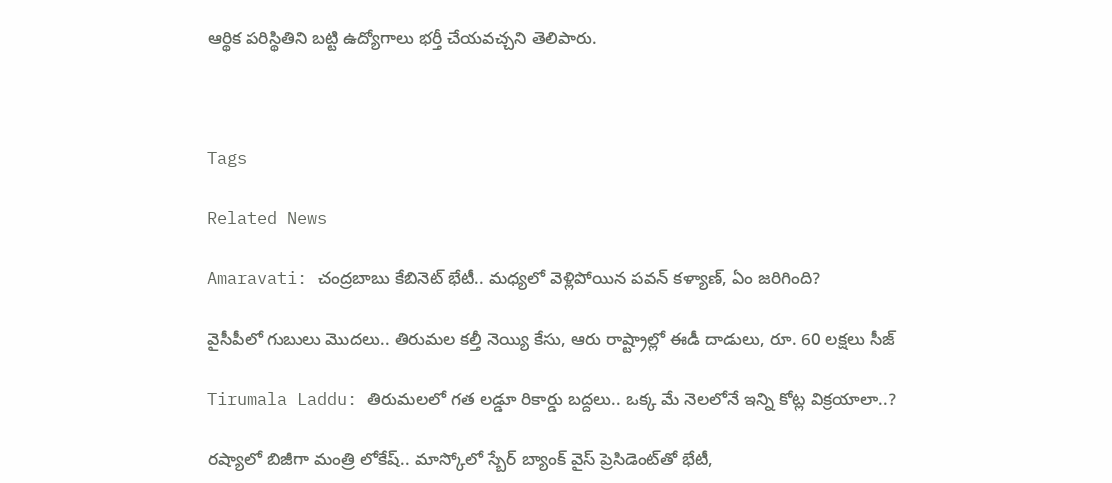ఆర్థిక పరిస్థితిని బట్టి ఉద్యోగాలు భర్తీ చేయవచ్చని తెలిపారు.



Tags

Related News

Amaravati: చంద్రబాబు కేబినెట్ భేటీ.. మధ్యలో వెళ్లిపోయిన పవన్ కళ్యాణ్, ఏం జరిగింది?

వైసీపీలో గుబులు మొదలు.. తిరుమల కల్తీ నెయ్యి కేసు, ఆరు రాష్ట్రాల్లో ఈడీ దాడులు, రూ. 60 లక్షలు సీజ్

Tirumala Laddu: తిరుమలలో గత లడ్డూ రికార్డు బద్దలు.. ఒక్క మే నెలలోనే ఇన్ని కోట్ల విక్రయాలా..?

రష్యాలో బిజీగా మంత్రి లోకేష్.. మాస్కోలో స్బేర్‌ బ్యాంక్ వైస్ ప్రెసిడెంట్‌తో భేటీ,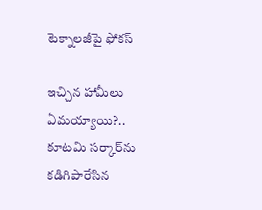టెక్నాలజీపై ఫోకస్

ఇచ్చిన హామీలు ఏమయ్యాయి?.. కూటమి సర్కార్‌ను కడిగిపారేసిన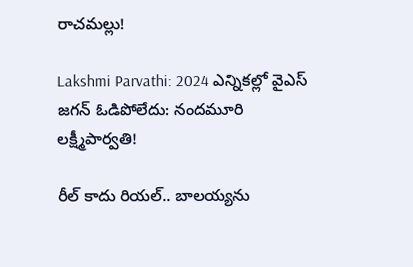రాచమల్లు!

Lakshmi Parvathi: 2024 ఎన్నికల్లో వైఎస్ జగన్ ఓడిపోలేదు: నందమూరి లక్ష్మీపార్వతి!

రీల్ కాదు రియల్.. బాలయ్యను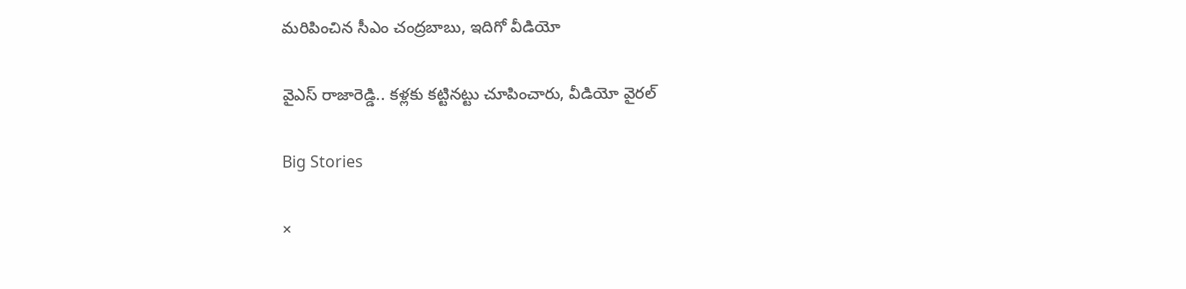మరిపించిన సీఎం చంద్రబాబు, ఇదిగో వీడియో

వైఎస్ రాజారెడ్డి.. కళ్లకు కట్టినట్టు చూపించారు, వీడియో వైరల్

Big Stories

×